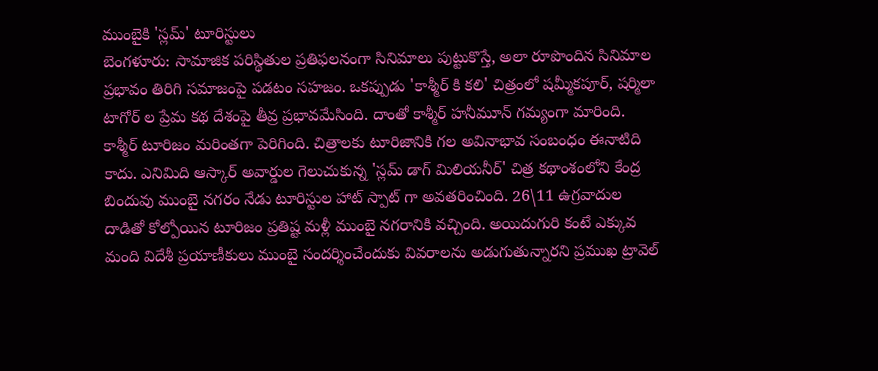ముంబైకి 'స్లమ్' టూరిస్టులు
బెంగళూరు: సామాజిక పరిస్థితుల ప్రతిఫలనంగా సినిమాలు పుట్టుకొస్తే, అలా రూపొందిన సినిమాల ప్రభావం తిరిగి సమాజంపై పడటం సహజం. ఒకప్పుడు 'కాశ్మీర్ కి కలి' చిత్రంలో షమ్మీకపూర్, షర్మిలా టాగోర్ ల ప్రేమ కథ దేశంపై తీవ్ర ప్రభావమేసింది. దాంతో కాశ్మీర్ హనీమూన్ గమ్యంగా మారింది. కాశ్మీర్ టూరిజం మరింతగా పెరిగింది. చిత్రాలకు టూరిజానికి గల అవినాభావ సంబంధం ఈనాటిది కాదు. ఎనిమిది ఆస్కార్ అవార్డుల గెలుచుకున్న 'స్లమ్ డాగ్ మిలియనీర్' చిత్ర కథాంశంలోని కేంద్ర బిందువు ముంబై నగరం నేడు టూరిస్టుల హాట్ స్పాట్ గా అవతరించింది. 26\11 ఉగ్రవాదుల దాడితో కోల్పోయిన టూరిజం ప్రతిష్ట మళ్లీ ముంబై నగరానికి వచ్చింది. అయిదుగురి కంటే ఎక్కువ మంది విదేశీ ప్రయాణీకులు ముంబై సందర్శించేందుకు వివరాలను అడుగుతున్నారని ప్రముఖ ట్రావెల్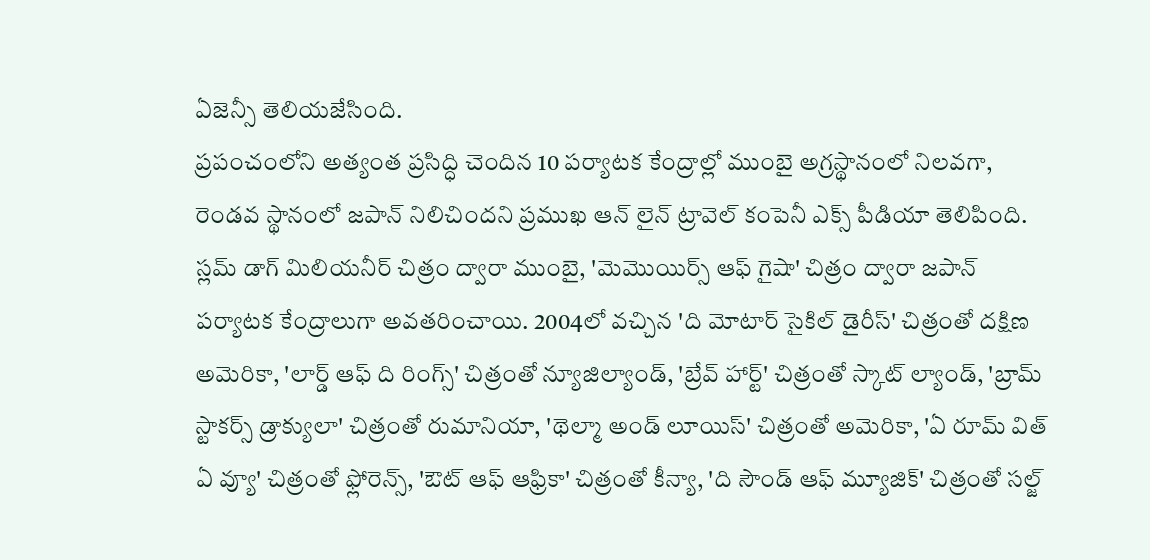ఏజెన్సీ తెలియజేసింది.
ప్రపంచంలోని అత్యంత ప్రసిద్ధి చెందిన 10 పర్యాటక కేంద్రాల్లో ముంబై అగ్రస్థానంలో నిలవగా, రెండవ స్థానంలో జపాన్ నిలిచిందని ప్రముఖ ఆన్ లైన్ ట్రావెల్ కంపెనీ ఎక్స్ పీడియా తెలిపింది. స్లమ్ డాగ్ మిలియనీర్ చిత్రం ద్వారా ముంబై, 'మెమొయిర్స్ ఆఫ్ గైషా' చిత్రం ద్వారా జపాన్ పర్యాటక కేంద్రాలుగా అవతరించాయి. 2004లో వచ్చిన 'ది మోటార్ సైకిల్ డైరీస్' చిత్రంతో దక్షిణ అమెరికా, 'లార్డ్ ఆఫ్ ది రింగ్స్' చిత్రంతో న్యూజిల్యాండ్, 'బ్రేవ్ హార్ట్' చిత్రంతో స్కాట్ ల్యాండ్, 'బ్రామ్ స్టాకర్స్ డ్రాక్యులా' చిత్రంతో రుమానియా, 'థెల్మా అండ్ లూయిస్' చిత్రంతో అమెరికా, 'ఏ రూమ్ విత్ ఏ వ్యూ' చిత్రంతో ఫ్లోరెన్స్, 'ఔట్ ఆఫ్ ఆఫ్రికా' చిత్రంతో కీన్యా, 'ది సౌండ్ ఆఫ్ మ్యూజిక్' చిత్రంతో సల్జ్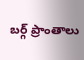బర్గ్ ప్రాంతాలు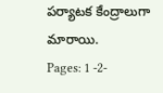పర్యాటక కేంద్రాలుగా మారాయి.
Pages: 1 -2-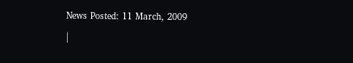News Posted: 11 March, 2009
|